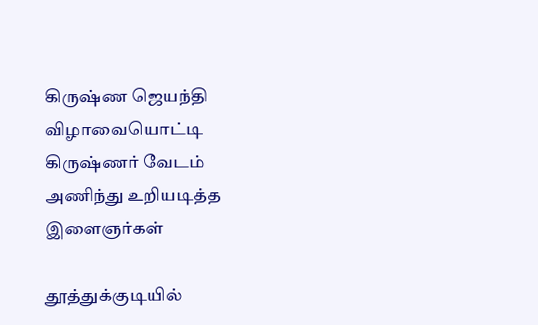கிருஷ்ண ஜெயந்தி விழாவையொட்டி கிருஷ்ணர் வேடம் அணிந்து உறியடித்த இளைஞர்கள்

தூத்துக்குடியில்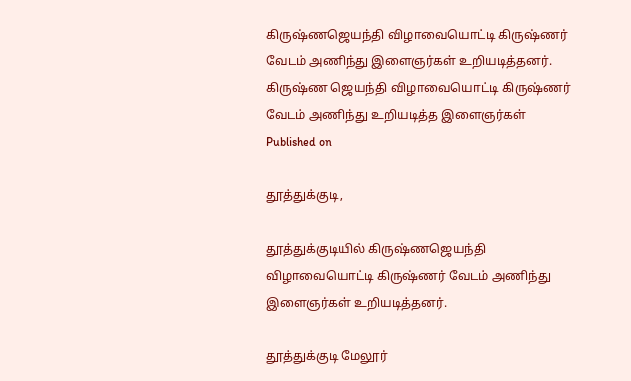கிருஷ்ணஜெயந்தி விழாவையொட்டி கிருஷ்ணர் வேடம் அணிந்து இளைஞர்கள் உறியடித்தனர்.
கிருஷ்ண ஜெயந்தி விழாவையொட்டி கிருஷ்ணர் வேடம் அணிந்து உறியடித்த இளைஞர்கள்
Published on

தூத்துக்குடி,

தூத்துக்குடியில் கிருஷ்ணஜெயந்தி விழாவையொட்டி கிருஷ்ணர் வேடம் அணிந்து இளைஞர்கள் உறியடித்தனர்.

தூத்துக்குடி மேலூர்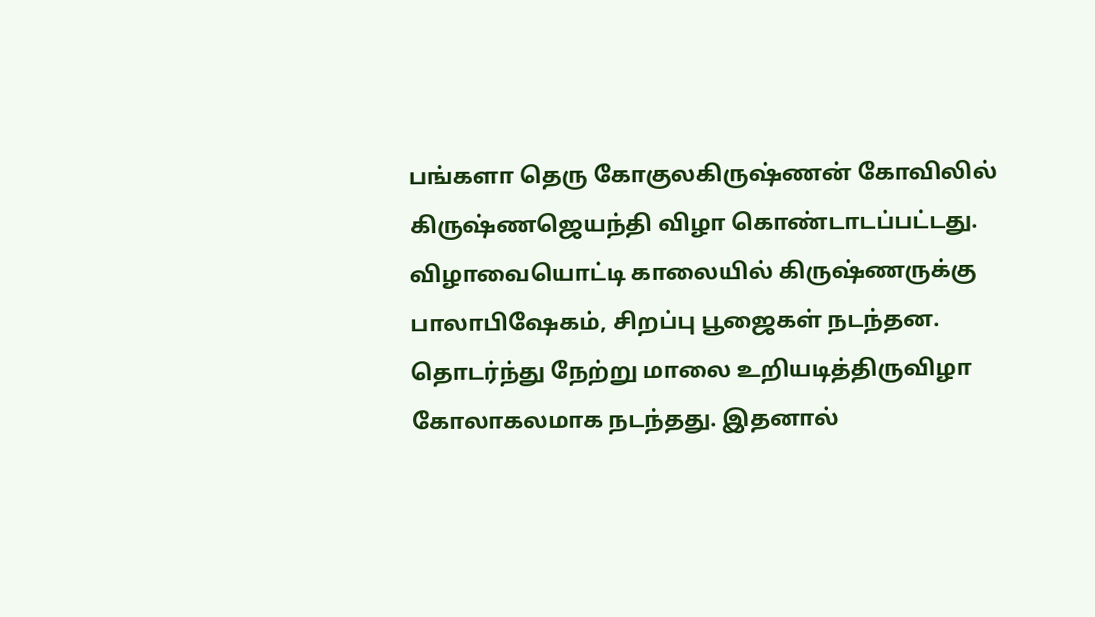பங்களா தெரு கோகுலகிருஷ்ணன் கோவிலில் கிருஷ்ணஜெயந்தி விழா கொண்டாடப்பட்டது. விழாவையொட்டி காலையில் கிருஷ்ணருக்கு பாலாபிஷேகம், சிறப்பு பூஜைகள் நடந்தன. தொடர்ந்து நேற்று மாலை உறியடித்திருவிழா கோலாகலமாக நடந்தது. இதனால்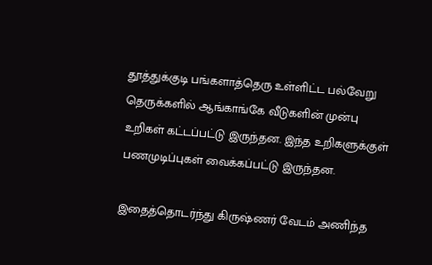தூத்துக்குடி பங்களாத்தெரு உள்ளிட்ட பல்வேறு தெருக்களில் ஆங்காங்கே வீடுகளின் முன்பு உறிகள் கட்டப்பட்டு இருந்தன. இந்த உறிகளுக்குள் பணமுடிப்புகள் வைக்கப்பட்டு இருந்தன.

இதைத்தொடர்ந்து கிருஷ்ணர் வேடம் அணிந்த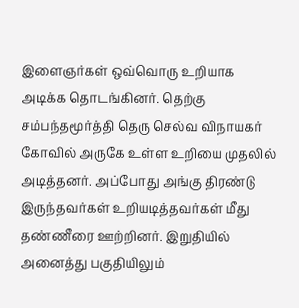இளைஞர்கள் ஒவ்வொரு உறியாக அடிக்க தொடங்கினர். தெற்கு சம்பந்தமூர்த்தி தெரு செல்வ விநாயகர் கோவில் அருகே உள்ள உறியை முதலில் அடித்தனர். அப்போது அங்கு திரண்டு இருந்தவர்கள் உறியடித்தவர்கள் மீது தண்ணீரை ஊற்றினர். இறுதியில் அனைத்து பகுதியிலும்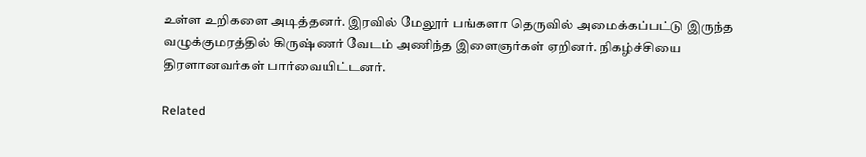உள்ள உறிகளை அடித்தனர். இரவில் மேலூர் பங்களா தெருவில் அமைக்கப்பட்டு இருந்த வழுக்குமரத்தில் கிருஷ்ணர் வேடம் அணிந்த இளைஞர்கள் ஏறினர். நிகழ்ச்சியை திரளானவர்கள் பார்வையிட்டனர்.

Related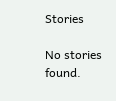Stories

No stories found.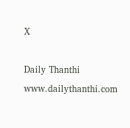X

Daily Thanthi
www.dailythanthi.com